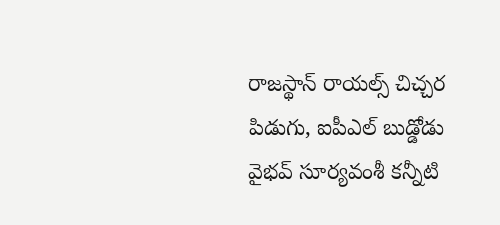రాజస్థాన్ రాయల్స్ చిచ్చర పిడుగు, ఐపీఎల్ బుడ్డోడు వైభవ్ సూర్యవంశీ కన్నీటి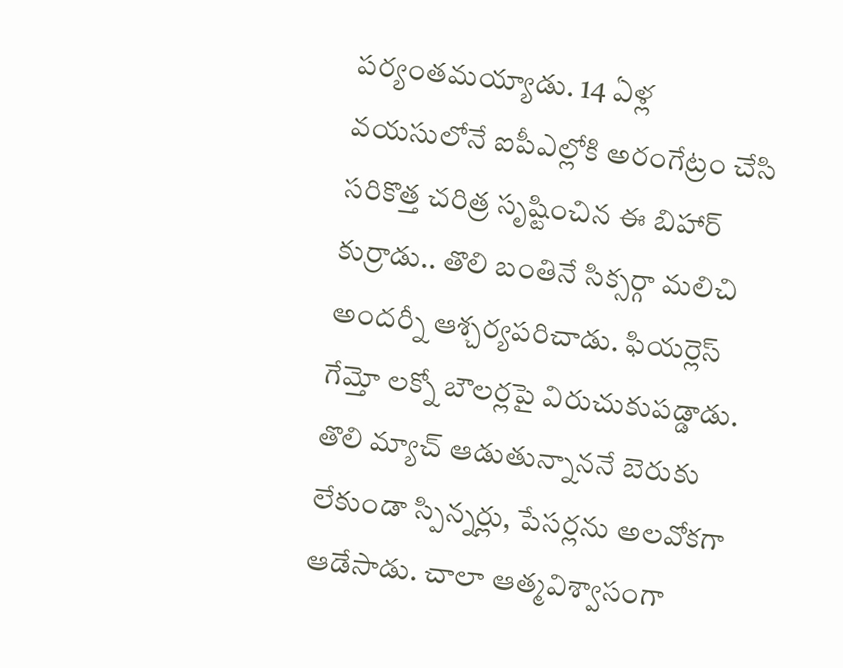పర్యంతమయ్యాడు. 14 ఏళ్ల వయసులోనే ఐపీఎల్లోకి అరంగేట్రం చేసి సరికొత్త చరిత్ర సృష్టించిన ఈ బిహార్ కుర్రాడు.. తొలి బంతినే సిక్సర్గా మలిచి అందర్నీ ఆశ్చర్యపరిచాడు. ఫియర్లెస్ గేమ్తో లక్నో బౌలర్లపై విరుచుకుపడ్డాడు. తొలి మ్యాచ్ ఆడుతున్నాననే బెరుకు లేకుండా స్పిన్నర్లు, పేసర్లను అలవోకగా ఆడేసాడు. చాలా ఆత్మవిశ్వాసంగా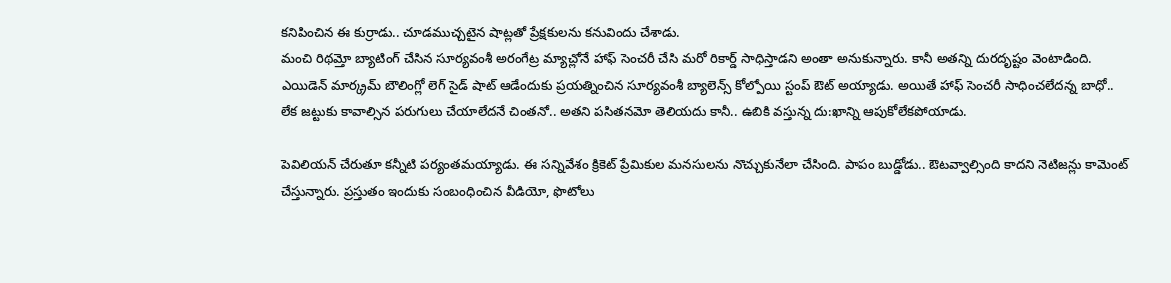కనిపించిన ఈ కుర్రాడు.. చూడముచ్చటైన షాట్లతో ప్రేక్షకులను కనువిందు చేశాడు.
మంచి రిథమ్తో బ్యాటింగ్ చేసిన సూర్యవంశీ అరంగేట్ర మ్యాచ్లోనే హాఫ్ సెంచరీ చేసి మరో రికార్డ్ సాధిస్తాడని అంతా అనుకున్నారు. కానీ అతన్ని దురదృష్టం వెంటాడింది. ఎయిడెన్ మార్క్రమ్ బౌలింగ్లో లెగ్ సైడ్ షాట్ ఆడేందుకు ప్రయత్నించిన సూర్యవంశీ బ్యాలెన్స్ కోల్పోయి స్టంప్ ఔట్ అయ్యాడు. అయితే హాఫ్ సెంచరీ సాధించలేదన్న బాధో.. లేక జట్టుకు కావాల్సిన పరుగులు చేయాలేదనే చింతనో.. అతని పసితనమో తెలియదు కానీ.. ఉబికి వస్తున్న దు:ఖాన్ని ఆపుకోలేకపోయాడు.

పెవిలియన్ చేరుతూ కన్నీటి పర్యంతమయ్యాడు. ఈ సన్నివేశం క్రికెట్ ప్రేమికుల మనసులను నొచ్చుకునేలా చేసింది. పాపం బుడ్డోడు.. ఔటవ్వాల్సింది కాదని నెటిజన్లు కామెంట్ చేస్తున్నారు. ప్రస్తుతం ఇందుకు సంబంధించిన వీడియో, ఫొటోలు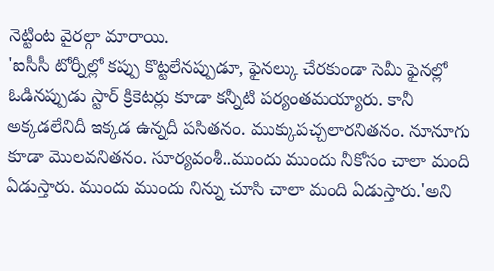నెట్టింట వైరల్గా మారాయి.
'ఐసీసీ టోర్నీల్లో కప్పు కొట్టలేనప్పుడూ, ఫైనల్కు చేరకుండా సెమీ ఫైనల్లో ఓడినప్పుడు స్టార్ క్రికెటర్లు కూడా కన్నీటి పర్యంతమయ్యారు. కానీ అక్కడలేనిదీ ఇక్కడ ఉన్నదీ పసితనం. ముక్కుపచ్చలారనితనం. నూనూగు కూడా మొలవనితనం. సూర్యవంశీ..ముందు ముందు నీకోసం చాలా మంది ఏడుస్తారు. ముందు ముందు నిన్ను చూసి చాలా మంది ఏడుస్తారు.'అని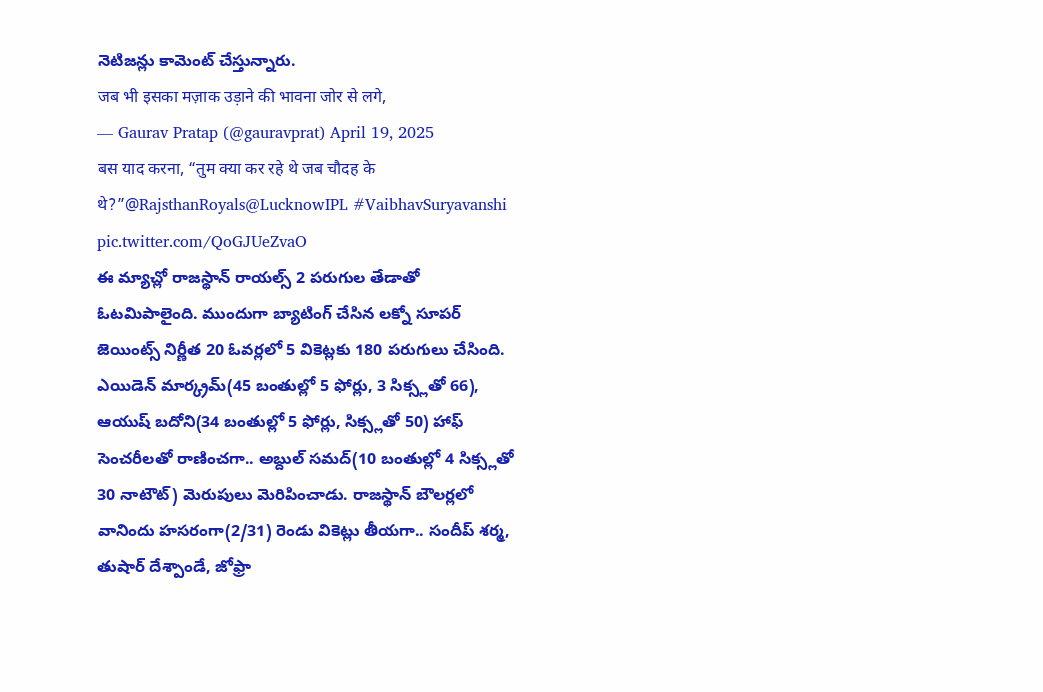నెటిజన్లు కామెంట్ చేస్తున్నారు.
जब भी इसका मज़ाक उड़ाने की भावना जोर से लगे,
— Gaurav Pratap (@gauravprat) April 19, 2025
बस याद करना, “तुम क्या कर रहे थे जब चौदह के थे?”@RajsthanRoyals@LucknowIPL #VaibhavSuryavanshi pic.twitter.com/QoGJUeZvaO
ఈ మ్యాచ్లో రాజస్థాన్ రాయల్స్ 2 పరుగుల తేడాతో ఓటమిపాలైంది. ముందుగా బ్యాటింగ్ చేసిన లక్నో సూపర్ జెయింట్స్ నిర్ణీత 20 ఓవర్లలో 5 వికెట్లకు 180 పరుగులు చేసింది. ఎయిడెన్ మార్క్రమ్(45 బంతుల్లో 5 ఫోర్లు, 3 సిక్స్లతో 66), ఆయుష్ బదోని(34 బంతుల్లో 5 ఫోర్లు, సిక్స్లతో 50) హాఫ్ సెంచరీలతో రాణించగా.. అబ్దుల్ సమద్(10 బంతుల్లో 4 సిక్స్లతో 30 నాటౌట్) మెరుపులు మెరిపించాడు. రాజస్థాన్ బౌలర్లలో వానిందు హసరంగా(2/31) రెండు వికెట్లు తీయగా.. సందీప్ శర్మ, తుషార్ దేశ్పాండే, జోఫ్రా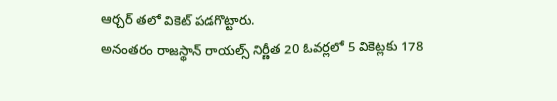ఆర్చర్ తలో వికెట్ పడగొట్టారు.
అనంతరం రాజస్థాన్ రాయల్స్ నిర్ణీత 20 ఓవర్లలో 5 వికెట్లకు 178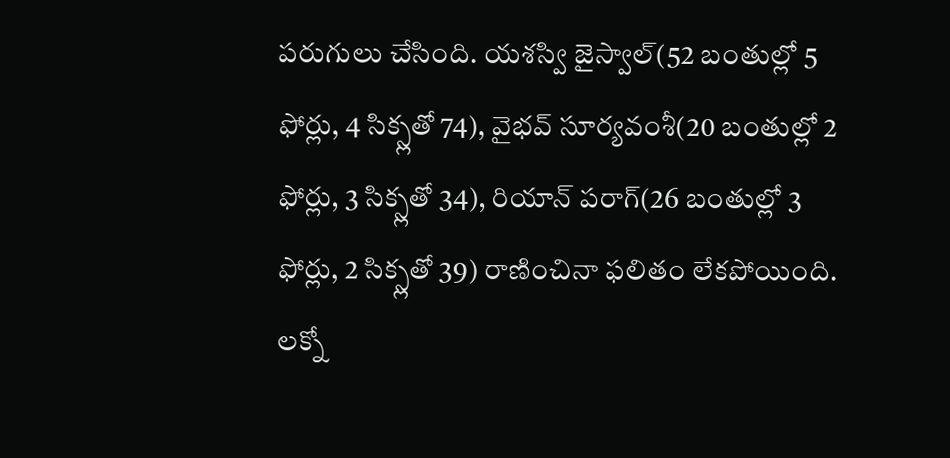పరుగులు చేసింది. యశస్వి జైస్వాల్(52 బంతుల్లో 5 ఫోర్లు, 4 సిక్స్లతో 74), వైభవ్ సూర్యవంశీ(20 బంతుల్లో 2 ఫోర్లు, 3 సిక్స్లతో 34), రియాన్ పరాగ్(26 బంతుల్లో 3 ఫోర్లు, 2 సిక్స్లతో 39) రాణించినా ఫలితం లేకపోయింది. లక్నో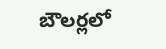బౌలర్లలో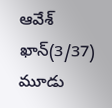ఆవేశ్ ఖాన్(3/37) మూడు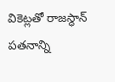వికెట్లతో రాజస్థాన్ పతనాన్ని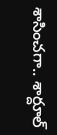శాసించగా.. శార్దూల్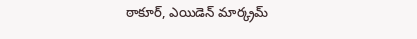ఠాకూర్, ఎయిడెన్ మార్క్రమ్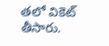తలో వికెట్ తీసారు.